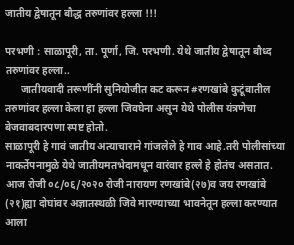जातीय द्वेषातून बौद्ध तरुणांवर हल्ला !!!

परभणी : साळापूरी, ता. पूर्णा, जि. परभणी. येथे जातीय द्वेषातून बौध्द तरुणांवर हल्ला..
      जातीयवादी तरूणींनी सुनियोजीत कट करून #रणखांबे कुटूंबातील तरुणांवर हल्ला केला हा हल्ला जिवघेना असुन येथे पोलीस यंत्रणेचा बेजवाबदारपणा स्पष्ट होतो.
साळापूरी हे गावं जातीय अत्याचाराने गांजलेले हे गाव आहे.तरी पोलीसांच्या नाकर्तेपनामुळे येथे जातीयमतभेदामधून वारंवार हल्ले हे होतंच असतात.
आज रोजी ०८/०६/२०२० रोजी नारायण रणखांबे(२७)व जय रणखांबे (२१)ह्या दोघांवर अज्ञातस्थळी जिवे मारण्याच्या भावनेतून हल्ला करण्यात आला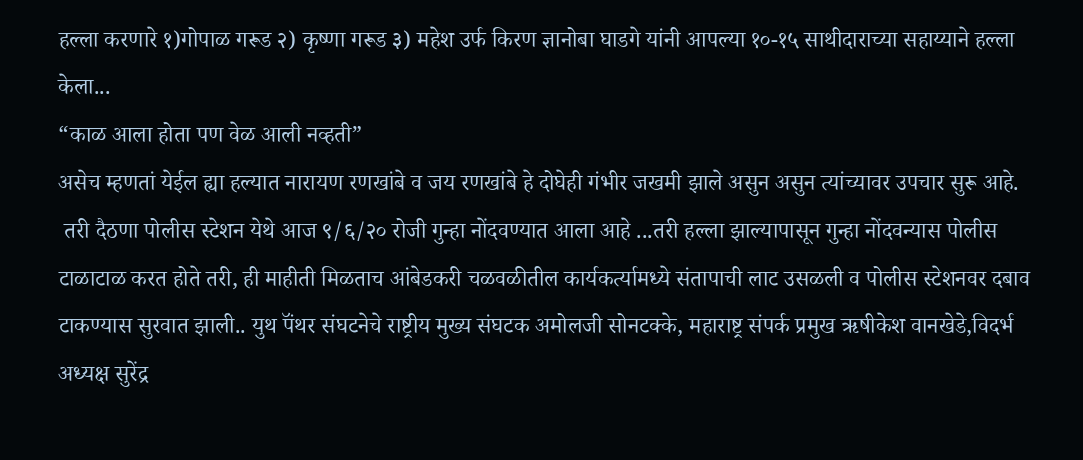हल्ला करणारे १)गोपाळ गरूड २) कृष्णा गरूड ३) महेश उर्फ किरण ज्ञानोबा घाडगे यांनी आपल्या १०-१५ साथीदाराच्या सहाय्याने हल्ला केला...
“काळ आला होता पण वेळ आली नव्हती”
असेच म्हणतां येईल ह्या हल्यात नारायण रणखांबे व जय रणखांबे हे दोघेही गंभीर जखमी झाले असुन असुन त्यांच्यावर उपचार सुरू आहे.
 तरी दैठणा पोलीस स्टेशन येथे आज ९/६/२० रोजी गुन्हा नोंदवण्यात आला आहे ...तरी हल्ला झाल्यापासून गुन्हा नोंदवन्यास पोलीस टाळाटाळ करत होते तरी, ही माहीती मिळताच आंबेडकरी चळवळीतील कार्यकर्त्यामध्ये संतापाची लाट उसळली व पोलीस स्टेशनवर दबाव टाकण्यास सुरवात झाली.. युथ पॅंथर संघटनेचे राष्ट्रीय मुख्य संघटक अमोलजी सोनटक्के, महाराष्ट्र संपर्क प्रमुख ऋषीकेश वानखेडे,विदर्भ अध्यक्ष सुरेंद्र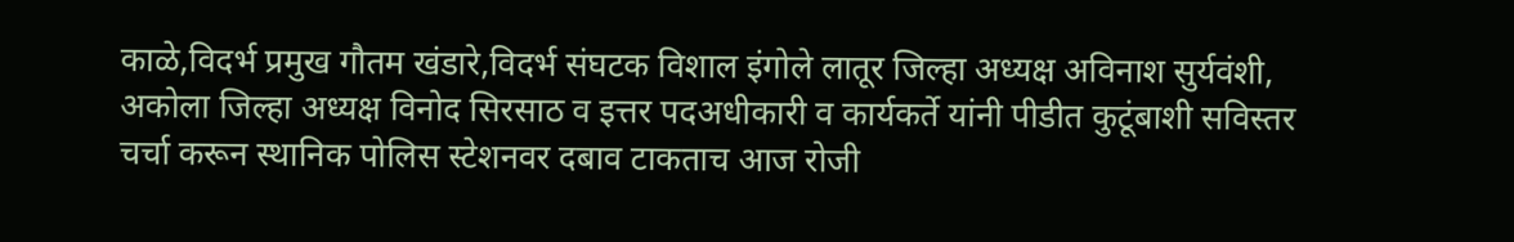काळे,विदर्भ प्रमुख गौतम खंडारे,विदर्भ संघटक विशाल इंगोले लातूर जिल्हा अध्यक्ष अविनाश सुर्यवंशी, अकोला जिल्हा अध्यक्ष विनोद सिरसाठ व इत्तर पदअधीकारी व कार्यकर्ते यांनी पीडीत कुटूंबाशी सविस्तर चर्चा करून स्थानिक पोलिस स्टेशनवर दबाव टाकताच आज रोजी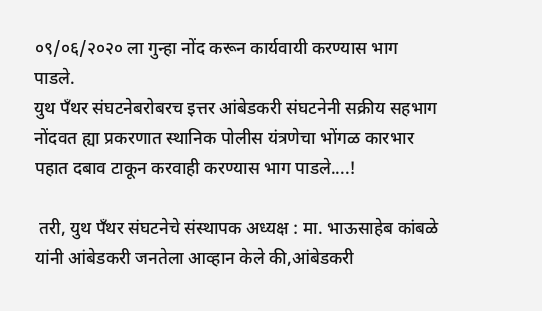०९/०६/२०२० ला गुन्हा नोंद करून कार्यवायी करण्यास भाग पाडले.
युथ पॅंथर संघटनेबरोबरच इत्तर आंबेडकरी संघटनेनी सक्रीय सहभाग नोंदवत ह्या प्रकरणात स्थानिक पोलीस यंत्रणेचा भोंगळ कारभार पहात दबाव टाकून करवाही करण्यास भाग पाडले....!

 तरी, युथ पॅंथर संघटनेचे संस्थापक अध्यक्ष : मा. भाऊसाहेब कांबळे यांनी आंबेडकरी जनतेला आव्हान केले की,आंबेडकरी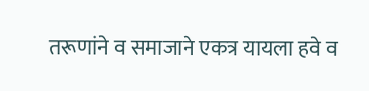तरूणांने व समाजाने एकत्र यायला हवे व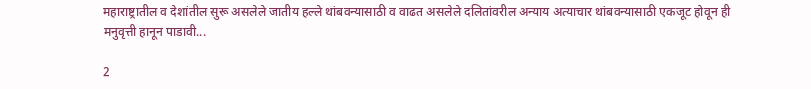महाराष्ट्रातील व देशांतील सुरू असलेले जातीय हल्ले थांबवन्यासाठी व वाढत असलेले दलितांवरील अन्याय अत्याचार थांबवन्यासाठी एकजूट होवून ही मनुवृत्ती हानून पाडावी...

2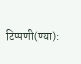टिप्पणी(ण्या):